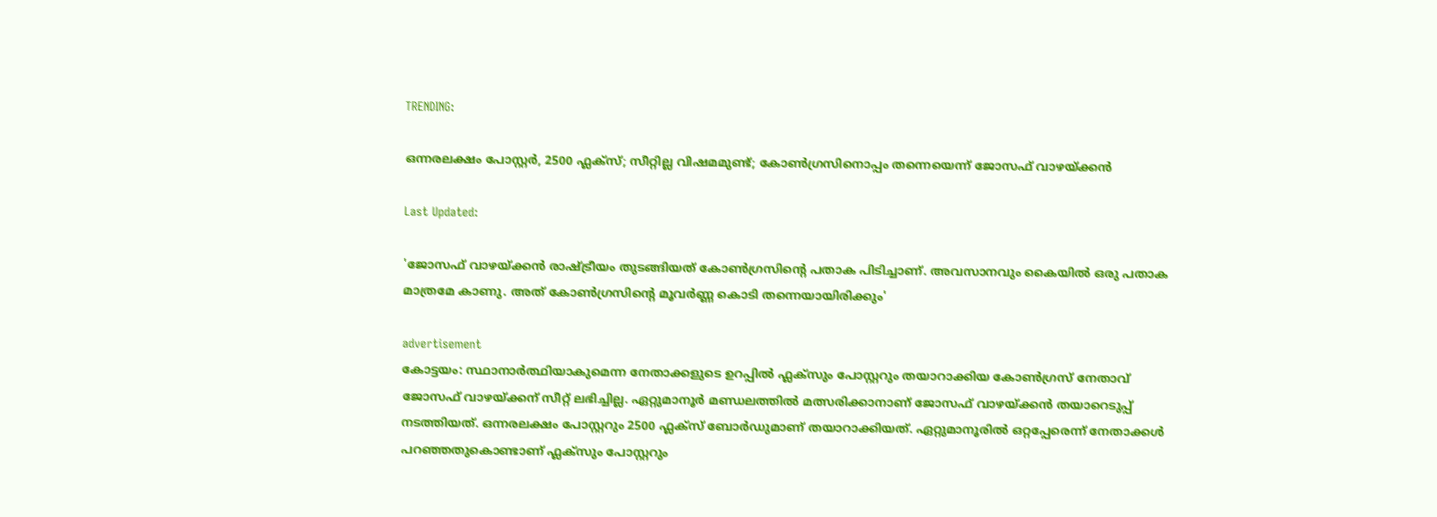TRENDING:

ഒന്നരലക്ഷം പോസ്റ്റർ, 2500 ഫ്ലക്സ്; സീറ്റില്ല വിഷമമുണ്ട്; കോൺഗ്രസിനൊപ്പം തന്നെയെന്ന് ജോസഫ് വാഴയ്ക്കൻ

Last Updated:

'ജോസഫ് വാഴയ്ക്കൻ രാഷ്ട്രീയം തുടങ്ങിയത് കോൺഗ്രസിന്റെ പതാക പിടിച്ചാണ്. അവസാനവും കൈയിൽ ഒരു പതാക മാത്രമേ കാണു. അത് കോൺഗ്രസിന്റെ മൂവർണ്ണ കൊടി തന്നെയായിരിക്കും'

advertisement
കോട്ടയം: സ്ഥാനാർത്ഥിയാകുമെന്ന നേതാക്കളുടെ ഉറപ്പിൽ ഫ്ലക്സും പോസ്റ്ററും തയാറാക്കിയ കോൺഗ്രസ് നേതാവ് ജോസഫ് വാഴയ്ക്കന് സീറ്റ് ലഭിച്ചില്ല. ഏറ്റുമാനൂർ മണ്ഡലത്തിൽ മത്സരിക്കാനാണ് ജോസഫ് വാഴയ്ക്കൻ തയാറെടുപ്പ് നടത്തിയത്. ഒന്നരലക്ഷം പോസ്റ്ററും 2500 ഫ്ലക്സ് ബോർഡുമാണ് തയാറാക്കിയത്. ഏറ്റുമാനൂരില്‍ ഒറ്റപ്പേരെന്ന് നേതാക്കള്‍ പറഞ്ഞതുകൊണ്ടാണ് ഫ്ലക്സും പോസ്റ്ററും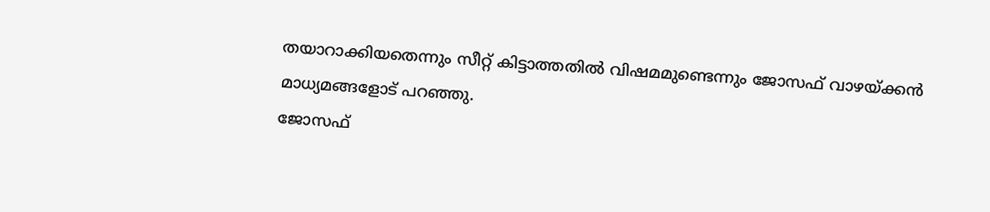തയാറാക്കിയതെന്നും സീറ്റ് കിട്ടാത്തതില്‍ വിഷമമുണ്ടെന്നും ജോസഫ് വാഴയ്ക്കന്‍ മാധ്യമങ്ങളോട് പറഞ്ഞു.
ജോസഫ്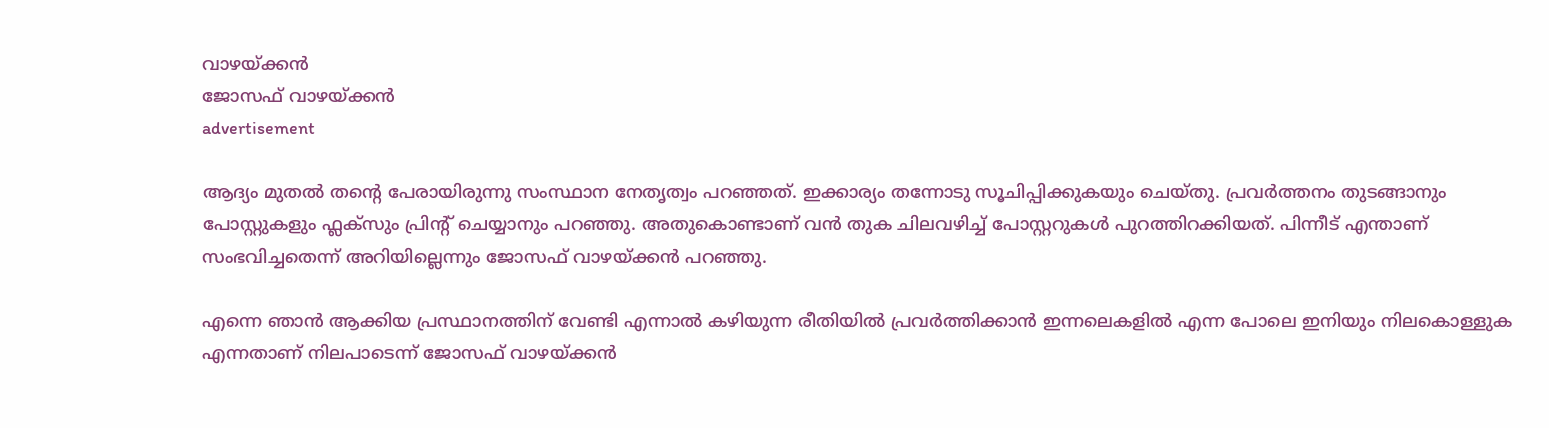വാഴയ്ക്കൻ
ജോസഫ് വാഴയ്ക്കൻ
advertisement

ആദ്യം മുതല്‍ തന്റെ പേരായിരുന്നു സംസ്ഥാന നേതൃത്വം പറഞ്ഞത്. ഇക്കാര്യം തന്നോടു സൂചിപ്പിക്കുകയും ചെയ്തു. പ്രവര്‍ത്തനം തുടങ്ങാനും പോസ്റ്റുകളും ഫ്ലക്സും പ്രിന്റ് ചെയ്യാനും പറഞ്ഞു. അതുകൊണ്ടാണ് വന്‍ തുക ചിലവഴിച്ച് പോസ്റ്ററുകള്‍ പുറത്തിറക്കിയത്. പിന്നീട് എന്താണ് സംഭവിച്ചതെന്ന് അറിയില്ലെന്നും ജോസഫ് വാഴയ്ക്കൻ പറഞ്ഞു.

എന്നെ ഞാൻ ആക്കിയ പ്രസ്ഥാനത്തിന് വേണ്ടി എന്നാൽ കഴിയുന്ന രീതിയിൽ പ്രവർത്തിക്കാൻ ഇന്നലെകളിൽ എന്ന പോലെ ഇനിയും നിലകൊള്ളുക എന്നതാണ് നിലപാടെന്ന് ജോസഫ് വാഴയ്ക്കൻ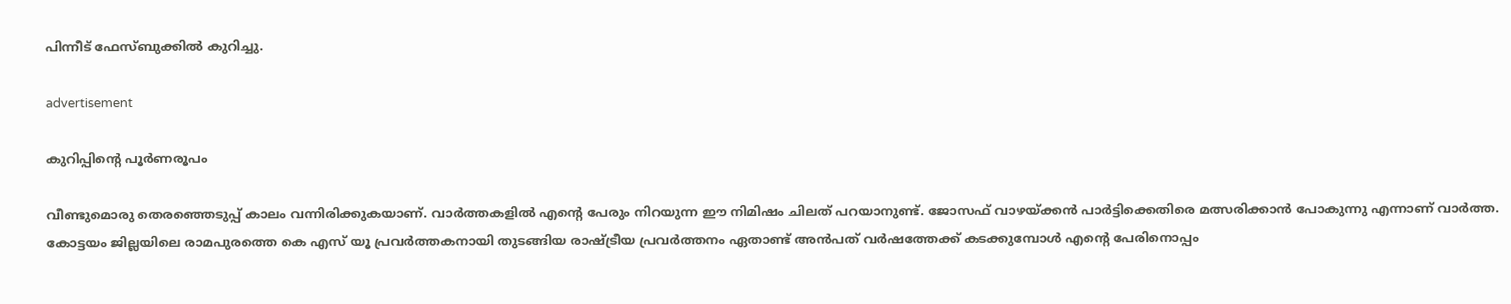പിന്നീട് ഫേസ്ബുക്കിൽ‌ കുറിച്ചു.

advertisement

കുറിപ്പിന്റെ പൂർണരൂപം

വീണ്ടുമൊരു തെരഞ്ഞെടുപ്പ് കാലം വന്നിരിക്കുകയാണ്. വാർത്തകളിൽ എന്റെ പേരും നിറയുന്ന ഈ നിമിഷം ചിലത് പറയാനുണ്ട്. ജോസഫ് വാഴയ്ക്കൻ പാർട്ടിക്കെതിരെ മത്സരിക്കാൻ പോകുന്നു എന്നാണ് വാർത്ത. കോട്ടയം ജില്ലയിലെ രാമപുരത്തെ കെ എസ് യൂ പ്രവർത്തകനായി തുടങ്ങിയ രാഷ്ട്രീയ പ്രവർത്തനം ഏതാണ്ട് അൻപത് വർഷത്തേക്ക് കടക്കുമ്പോൾ എന്റെ പേരിനൊപ്പം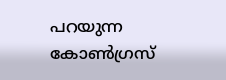പറയുന്ന കോൺഗ്രസ്‌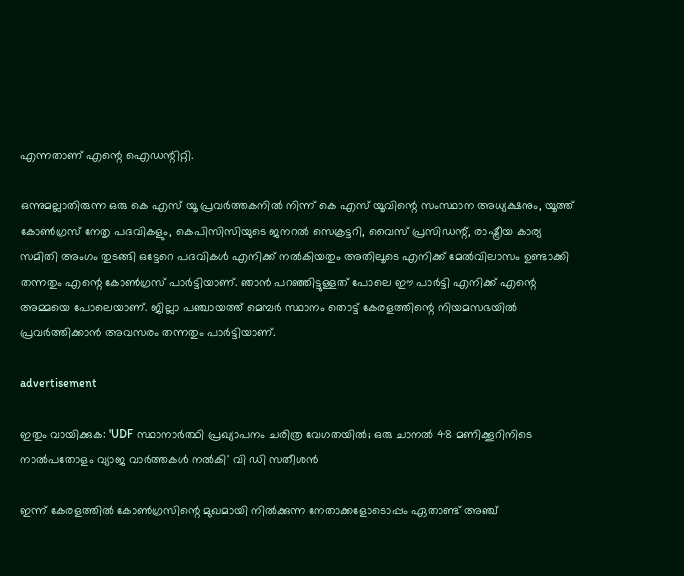എന്നതാണ് എന്റെ ഐഡന്റിറ്റി.

ഒന്നുമല്ലാതിരുന്ന ഒരു കെ എസ് യൂ പ്രവർത്തകനിൽ നിന്ന് കെ എസ് യൂവിന്റെ സംസ്ഥാന അധ്യക്ഷനും, യൂത്ത് കോൺഗ്രസ്‌ നേതൃ പദവികളും, കെപിസിസിയുടെ ജനറൽ സെക്രട്ടറി, വൈസ് പ്രസിഡന്റ്‌, രാഷ്ട്രീയ കാര്യ സമിതി അംഗം തുടങ്ങി ഒട്ടേറെ പദവികൾ എനിക്ക് നൽകിയതും അതിലൂടെ എനിക്ക് മേൽവിലാസം ഉണ്ടാക്കി തന്നതും എന്റെ കോൺഗ്രസ്‌ പാർട്ടിയാണ്. ഞാൻ പറഞ്ഞിട്ടുള്ളത് പോലെ ഈ പാർട്ടി എനിക്ക് എന്റെ അമ്മയെ പോലെയാണ്. ജില്ലാ പഞ്ചായത്ത്‌ മെമ്പർ സ്ഥാനം തൊട്ട് കേരളത്തിന്റെ നിയമസഭയിൽ പ്രവർത്തിക്കാൻ അവസരം തന്നതും പാർട്ടിയാണ്.

advertisement

ഇതും വായിക്കുക: 'UDF സ്ഥാനാർത്ഥി പ്രഖ്യാപനം ചരിത്ര വേഗതയില്‍; ഒരു ചാനല്‍ 48 മണിക്കൂറിനിടെ നാല്‍പതോളം വ്യാജ വാര്‍ത്തകള്‍ നൽകി' വി ഡി സതീശൻ

ഇന്ന് കേരളത്തിൽ കോൺഗ്രസിന്റെ മുഖമായി നിൽക്കുന്ന നേതാക്കളോടൊപ്പം ഏതാണ്ട് അഞ്ച്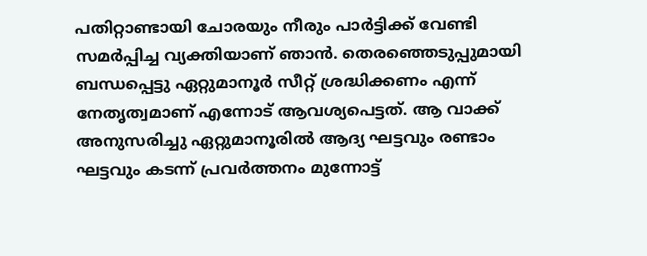പതിറ്റാണ്ടായി ചോരയും നീരും പാർട്ടിക്ക് വേണ്ടി സമർപ്പിച്ച വ്യക്തിയാണ് ഞാൻ. തെരഞ്ഞെടുപ്പുമായി ബന്ധപ്പെട്ടു ഏറ്റുമാനൂർ സീറ്റ് ശ്രദ്ധിക്കണം എന്ന് നേതൃത്വമാണ് എന്നോട് ആവശ്യപെട്ടത്. ആ വാക്ക് അനുസരിച്ചു ഏറ്റുമാനൂരിൽ ആദ്യ ഘട്ടവും രണ്ടാം ഘട്ടവും കടന്ന് പ്രവർത്തനം മുന്നോട്ട്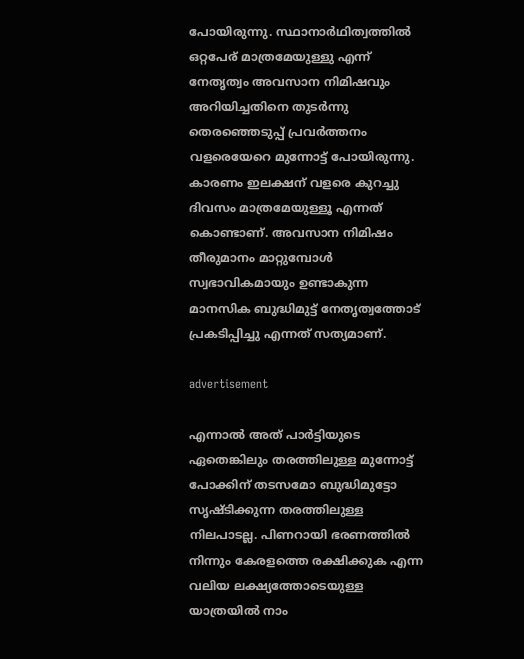പോയിരുന്നു. സ്ഥാനാർഥിത്വത്തിൽ ഒറ്റപേര് മാത്രമേയുള്ളു എന്ന് നേതൃത്വം അവസാന നിമിഷവും അറിയിച്ചതിനെ തുടർന്നു തെരഞ്ഞെടുപ്പ് പ്രവർത്തനം വളരെയേറെ മുന്നോട്ട് പോയിരുന്നു. കാരണം ഇലക്ഷന് വളരെ കുറച്ചു ദിവസം മാത്രമേയുള്ളൂ എന്നത് കൊണ്ടാണ്. അവസാന നിമിഷം തീരുമാനം മാറ്റുമ്പോൾ സ്വഭാവികമായും ഉണ്ടാകുന്ന മാനസിക ബുദ്ധിമുട്ട് നേതൃത്വത്തോട് പ്രകടിപ്പിച്ചു എന്നത് സത്യമാണ്.

advertisement

എന്നാൽ അത് പാർട്ടിയുടെ ഏതെങ്കിലും തരത്തിലുള്ള മുന്നോട്ട് പോക്കിന് തടസമോ ബുദ്ധിമുട്ടോ സൃഷ്ടിക്കുന്ന തരത്തിലുള്ള നിലപാടല്ല. പിണറായി ഭരണത്തിൽ നിന്നും കേരളത്തെ രക്ഷിക്കുക എന്ന വലിയ ലക്ഷ്യത്തോടെയുള്ള യാത്രയിൽ നാം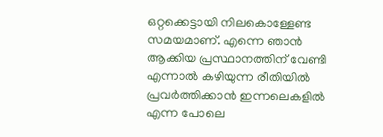ഒറ്റക്കെട്ടായി നിലകൊള്ളേണ്ട സമയമാണ്. എന്നെ ഞാൻ ആക്കിയ പ്രസ്ഥാനത്തിന് വേണ്ടി എന്നാൽ കഴിയുന്ന രീതിയിൽ പ്രവർത്തിക്കാൻ ഇന്നലെകളിൽ എന്ന പോലെ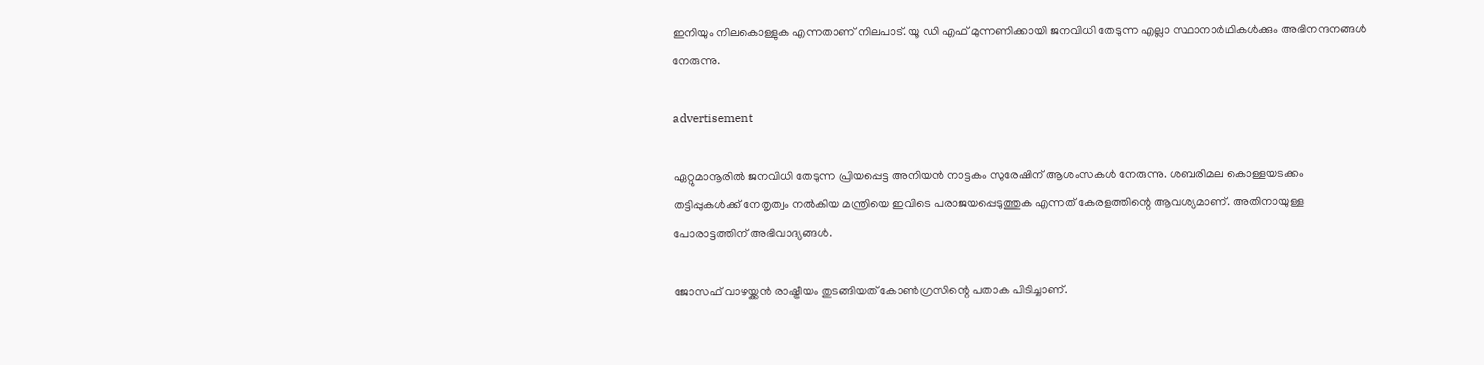ഇനിയും നിലകൊള്ളുക എന്നതാണ് നിലപാട്. യൂ ഡി എഫ് മുന്നണിക്കായി ജനവിധി തേടുന്ന എല്ലാ സ്ഥാനാർഥികൾക്കും അഭിനന്ദനങ്ങൾ നേരുന്നു.

advertisement

ഏറ്റുമാനൂരിൽ ജനവിധി തേടുന്ന പ്രിയപ്പെട്ട അനിയൻ നാട്ടകം സുരേഷിന് ആശംസകൾ നേരുന്നു. ശബരിമല കൊള്ളയടക്കം തട്ടിപ്പുകൾക്ക് നേതൃത്വം നൽകിയ മന്ത്രിയെ ഇവിടെ പരാജയപ്പെടുത്തുക എന്നത് കേരളത്തിന്റെ ആവശ്യമാണ്‌. അതിനായുള്ള പോരാട്ടത്തിന് അഭിവാദ്യങ്ങൾ.

ജോസഫ് വാഴയ്ക്കൻ രാഷ്ട്രീയം തുടങ്ങിയത് കോൺഗ്രസിന്റെ പതാക പിടിച്ചാണ്.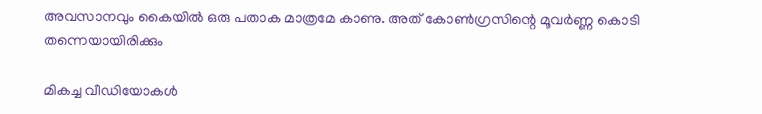അവസാനവും കൈയിൽ ഒരു പതാക മാത്രമേ കാണു. അത് കോൺഗ്രസിന്റെ മൂവർണ്ണ കൊടി തന്നെയായിരിക്കും

മികച്ച വീഡിയോകൾ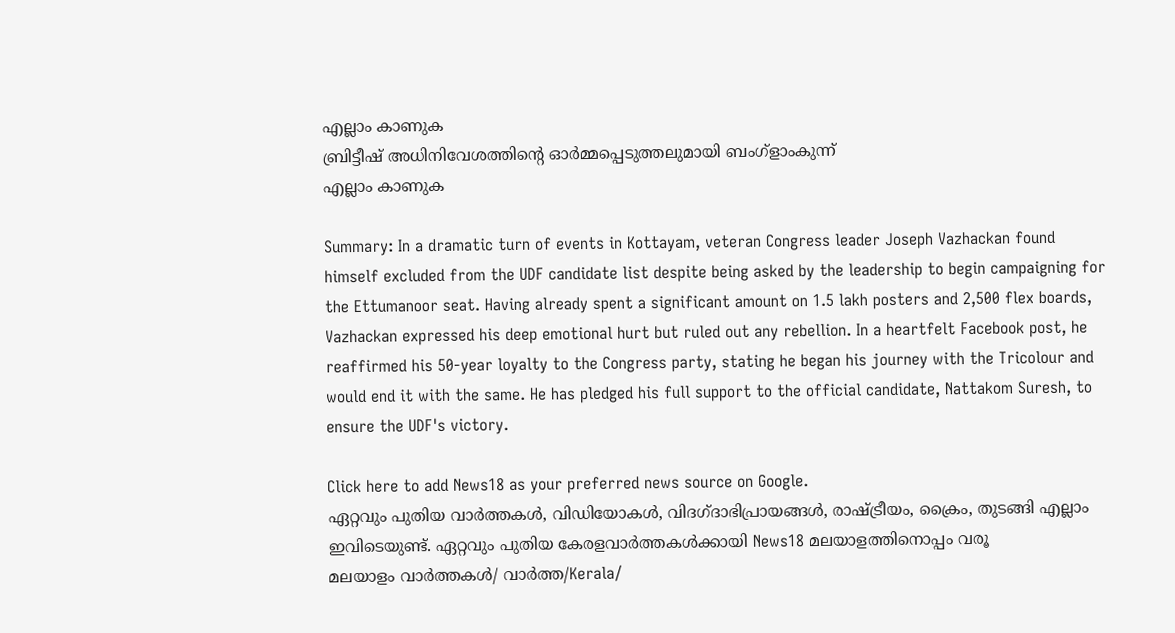എല്ലാം കാണുക
ബ്രിട്ടീഷ് അധിനിവേശത്തിൻ്റെ ഓർമ്മപ്പെടുത്തലുമായി ബംഗ്ളാംകുന്ന്
എല്ലാം കാണുക

Summary: In a dramatic turn of events in Kottayam, veteran Congress leader Joseph Vazhackan found himself excluded from the UDF candidate list despite being asked by the leadership to begin campaigning for the Ettumanoor seat. Having already spent a significant amount on 1.5 lakh posters and 2,500 flex boards, Vazhackan expressed his deep emotional hurt but ruled out any rebellion. In a heartfelt Facebook post, he reaffirmed his 50-year loyalty to the Congress party, stating he began his journey with the Tricolour and would end it with the same. He has pledged his full support to the official candidate, Nattakom Suresh, to ensure the UDF's victory.

Click here to add News18 as your preferred news source on Google.
ഏറ്റവും പുതിയ വാർത്തകൾ, വിഡിയോകൾ, വിദഗ്ദാഭിപ്രായങ്ങൾ, രാഷ്ട്രീയം, ക്രൈം, തുടങ്ങി എല്ലാം ഇവിടെയുണ്ട്. ഏറ്റവും പുതിയ കേരളവാർത്തകൾക്കായി News18 മലയാളത്തിനൊപ്പം വരൂ
മലയാളം വാർത്തകൾ/ വാർത്ത/Kerala/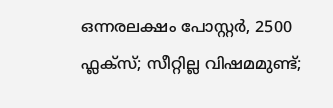ഒന്നരലക്ഷം പോസ്റ്റർ, 2500 ഫ്ലക്സ്; സീറ്റില്ല വിഷമമുണ്ട്;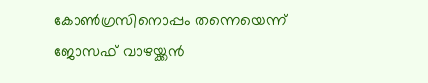കോൺഗ്രസിനൊപ്പം തന്നെയെന്ന് ജോസഫ് വാഴയ്ക്കൻ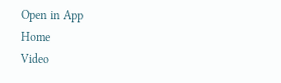Open in App
Home
Video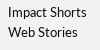Impact Shorts
Web Stories